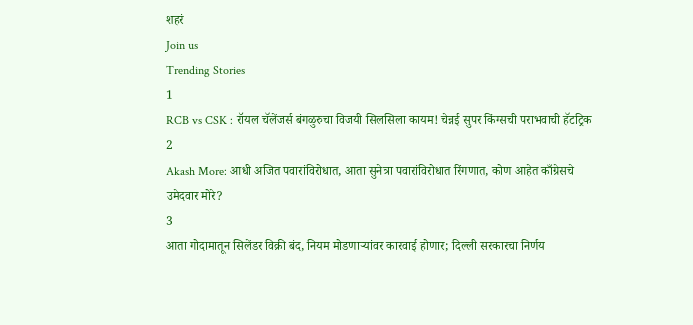शहरं
Join us
Trending Stories
1
RCB vs CSK : रॉयल चॅलेंजर्स बंगळुरुचा विजयी सिलसिला कायम! चेन्नई सुपर किंग्सची पराभवाची हॅटट्रिक
2
Akash More: आधी अजित पवारांविरोधात, आता सुनेत्रा पवारांविरोधात रिंगणात, कोण आहेत काँग्रेसचे उमेदवार मोरे?
3
आता गोदामातून सिलेंडर विक्री बंद, नियम मोडणाऱ्यांवर कारवाई होणार; दिल्ली सरकारचा निर्णय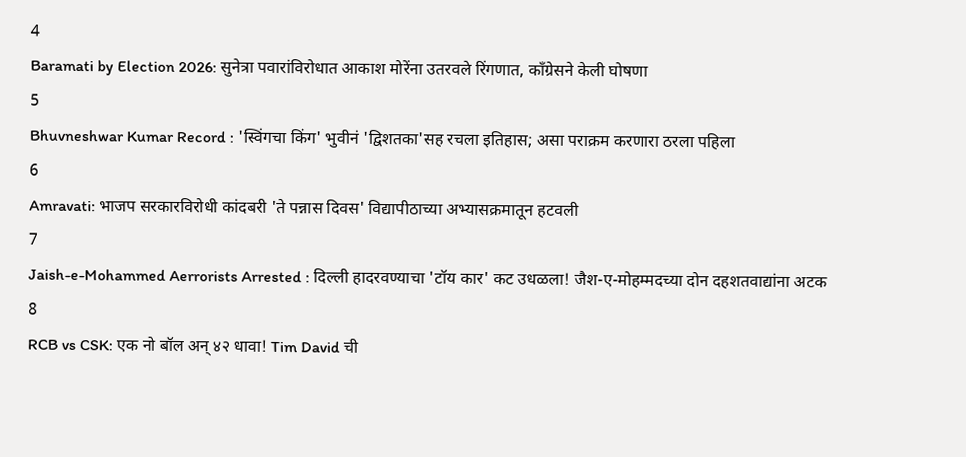4
Baramati by Election 2026: सुनेत्रा पवारांविरोधात आकाश मोरेंना उतरवले रिंगणात, काँग्रेसने केली घोषणा
5
Bhuvneshwar Kumar Record : 'स्विंगचा किंग' भुवीनं 'द्विशतका'सह रचला इतिहास; असा पराक्रम करणारा ठरला पहिला
6
Amravati: भाजप सरकारविरोधी कांदबरी 'ते पन्नास दिवस' विद्यापीठाच्या अभ्यासक्रमातून हटवली
7
Jaish-e-Mohammed Aerrorists Arrested : दिल्ली हादरवण्याचा 'टॉय कार' कट उधळला! जैश-ए-मोहम्मदच्या दोन दहशतवाद्यांना अटक
8
RCB vs CSK: एक नो बॉल अन् ४२ धावा! Tim David ची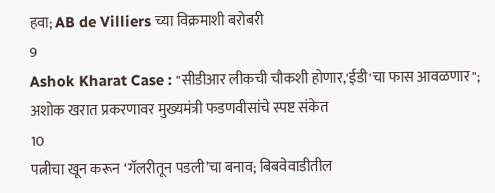हवा; AB de Villiers च्या विक्रमाशी बरोबरी
9
Ashok Kharat Case : "सीडीआर लीकची चौकशी होणार,'ईडी'चा फास आवळणार"; अशोक खरात प्रकरणावर मुख्यमंत्री फडणवीसांचे स्पष्ट संकेत
10
पत्नीचा खून करून ‘गॅलरीतून पडली’चा बनाव; बिबवेवाडीतील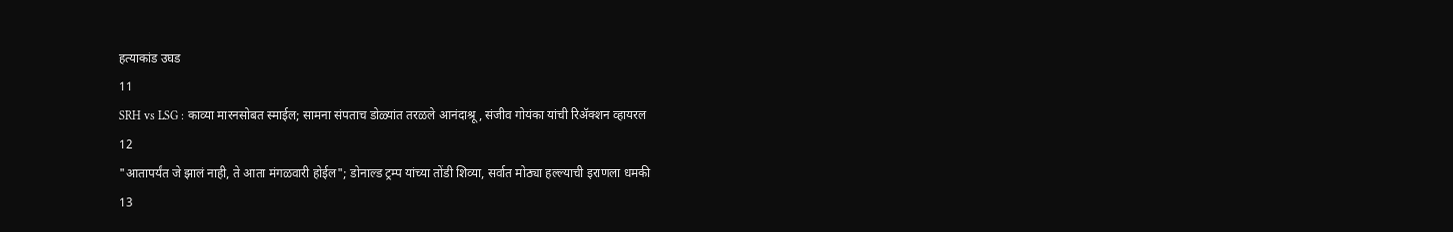हत्याकांड उघड
11
SRH vs LSG : काव्या मारनसोबत स्माईल; सामना संपताच डोळ्यांत तरळले आनंदाश्रू, संजीव गोयंका यांची रिॲक्शन व्हायरल
12
"आतापर्यंत जे झालं नाही, ते आता मंगळवारी होईल"; डोनाल्ड ट्रम्प यांच्या तोंडी शिव्या, सर्वात मोठ्या हल्ल्याची इराणला धमकी
13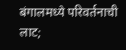बंगालमध्ये परिवर्तनाची लाट;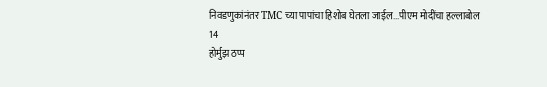निवडणुकांनंतर TMC च्या पापांचा हिशोब घेतला जाईल...पीएम मोदींचा हल्लाबोल
14
होर्मुझ ठप्प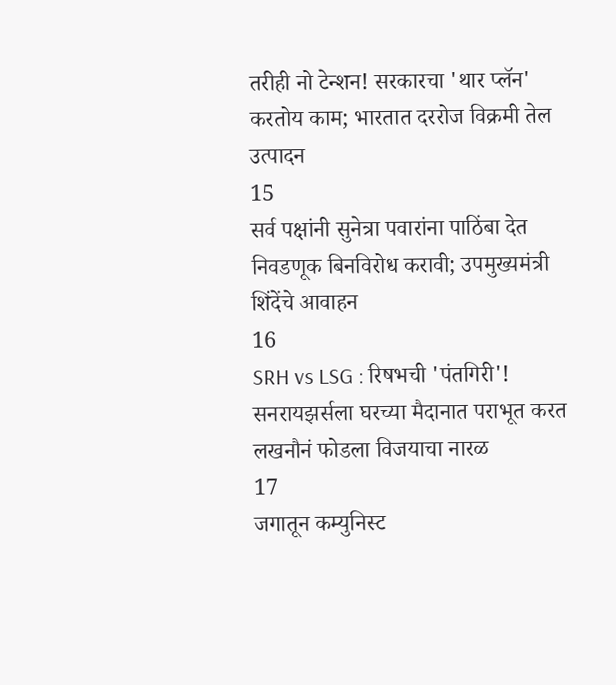तरीही नो टेन्शन! सरकारचा 'थार प्लॅन' करतोय काम; भारतात दररोज विक्रमी तेल उत्पादन
15
सर्व पक्षांनी सुनेत्रा पवारांना पाठिंबा देत निवडणूक बिनविरोध करावी; उपमुख्यमंत्री शिंदेंचे आवाहन
16
SRH vs LSG : रिषभची 'पंतगिरी'! सनरायझर्सला घरच्या मैदानात पराभूत करत लखनौनं फोडला विजयाचा नारळ
17
जगातून कम्युनिस्ट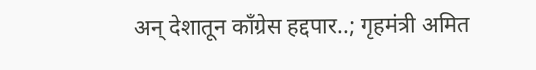अन् देशातून काँग्रेस हद्दपार..; गृहमंत्री अमित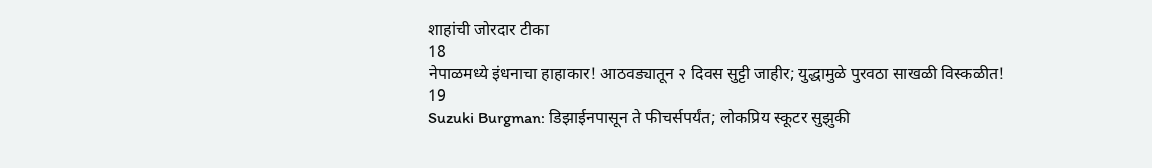शाहांची जोरदार टीका
18
नेपाळमध्ये इंधनाचा हाहाकार! आठवड्यातून २ दिवस सुट्टी जाहीर; युद्धामुळे पुरवठा साखळी विस्कळीत!
19
Suzuki Burgman: डिझाईनपासून ते फीचर्सपर्यंत; लोकप्रिय स्कूटर सुझुकी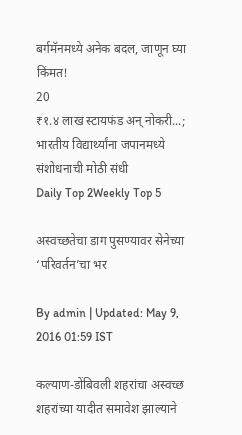बर्गमॅनमध्ये अनेक बदल, जाणून घ्या किंमत!
20
₹१.४ लाख स्टायफंड अन् नोकरी...; भारतीय विद्यार्थ्यांना जपानमध्ये संशोधनाची मोठी संधी
Daily Top 2Weekly Top 5

अस्वच्छतेचा डाग पुसण्यावर सेनेच्या ‘परिवर्तन’चा भर

By admin | Updated: May 9, 2016 01:59 IST

कल्याण-डोंबिवली शहरांचा अस्वच्छ शहरांच्या यादीत समावेश झाल्याने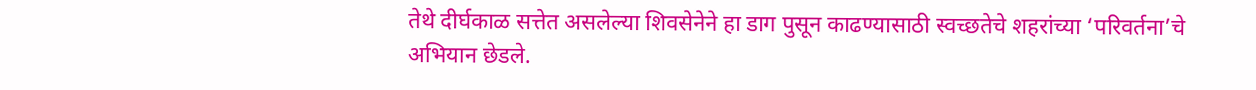तेथे दीर्घकाळ सत्तेत असलेल्या शिवसेनेने हा डाग पुसून काढण्यासाठी स्वच्छतेचे शहरांच्या ‘परिवर्तना’चे अभियान छेडले.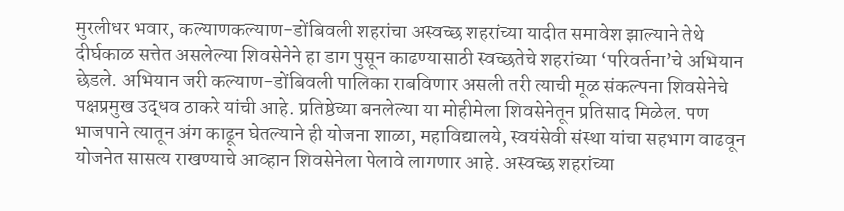मुरलीधर भवार, कल्याणकल्याण-डोंबिवली शहरांचा अस्वच्छ शहरांच्या यादीत समावेश झाल्याने तेथे दीर्घकाळ सत्तेत असलेल्या शिवसेनेने हा डाग पुसून काढण्यासाठी स्वच्छतेचे शहरांच्या ‘परिवर्तना’चे अभियान छेडले. अभियान जरी कल्याण-डोंबिवली पालिका राबविणार असली तरी त्याची मूळ संकल्पना शिवसेनेचे पक्षप्रमुख उद्धव ठाकरे यांची आहे. प्रतिष्ठेच्या बनलेल्या या मोहीमेला शिवसेनेतून प्रतिसाद मिळेल. पण भाजपाने त्यातून अंग काढून घेतल्याने ही योजना शाळा, महाविद्यालये, स्वयंसेवी संस्था यांचा सहभाग वाढवून योजनेत सासत्य राखण्याचे आव्हान शिवसेनेला पेलावे लागणार आहे. अस्वच्छ शहरांच्या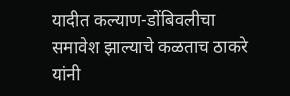यादीत कल्याण-डोंबिवलीचा समावेश झाल्याचे कळताच ठाकरे यांनी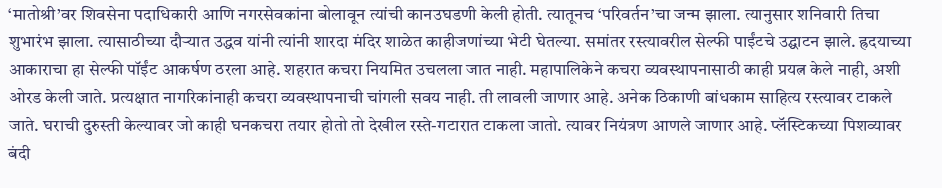‘मातोश्री’वर शिवसेना पदाधिकारी आणि नगरसेवकांना बोलावून त्यांची कानउघडणी केली होती. त्यातूनच ‘परिवर्तन’चा जन्म झाला. त्यानुसार शनिवारी तिचा शुभारंभ झाला. त्यासाठीच्या दौऱ्यात उद्धव यांनी त्यांनी शारदा मंदिर शाळेत काहीजणांच्या भेटी घेतल्या. समांतर रस्त्यावरील सेल्फी पाईंटचे उद्घाटन झाले. ह्रदयाच्या आकाराचा हा सेल्फी पॉईंट आकर्षण ठरला आहे. शहरात कचरा नियमित उचलला जात नाही. महापालिकेने कचरा व्यवस्थापनासाठी काही प्रयत्न केले नाही, अशी ओरड केली जाते. प्रत्यक्षात नागरिकांनाही कचरा व्यवस्थापनाची चांगली सवय नाही. ती लावली जाणार आहे. अनेक ठिकाणी बांधकाम साहित्य रस्त्यावर टाकले जाते. घराची दुरुस्ती केल्यावर जो काही घनकचरा तयार होतो तो देखील रस्ते-गटारात टाकला जातो. त्यावर नियंत्रण आणले जाणार आहे. प्लॅस्टिकच्या पिशव्यावर बंदी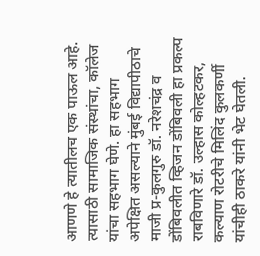आणणे हे त्यातीलच एक पाऊल आहे. त्यासाठी सामाजिक संस्थांचा, कॉलेज यांचा सहभाग घेणे. हा सहभाग अपेक्षित असल्याने मुंबई विद्यापीठाचे माजी प्र-कुलगुरु डॉ. नरेशचंद्र व डोंबिवलीत व्हिजन डोंबिवली हा प्रकल्प राबविणारे डॉ. उल्हास कोल्हटकर, कल्याण रोटरीचे मिलिंद कुलकर्णी यांचीही ठाकरे यांनी भेट घेतली.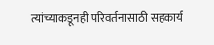त्यांच्याकडूनही परिवर्तनासाठी सहकार्य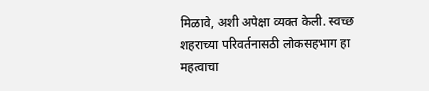मिळावे, अशी अपेक्षा व्यक्त केली. स्वच्छ शहराच्या परिवर्तनासठी लोकसहभाग हा महत्वाचा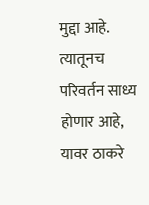मुद्दा आहे. त्यातूनच परिवर्तन साध्य होणार आहे, यावर ठाकरे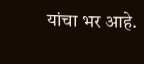यांचा भर आहे.